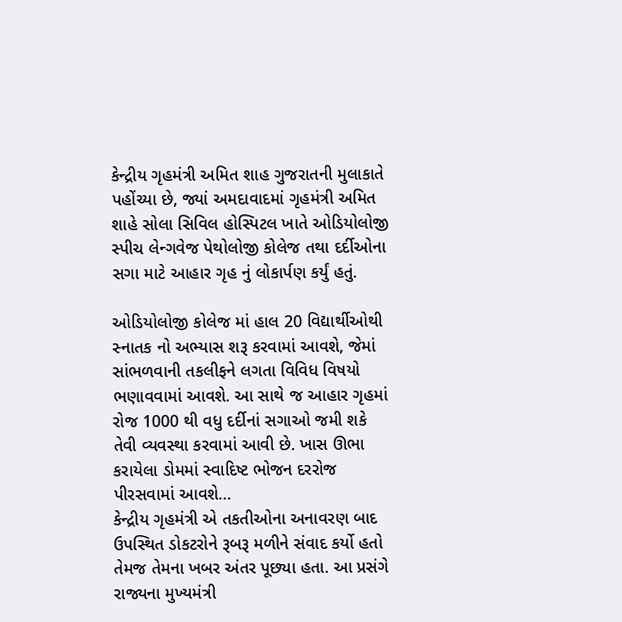કેન્દ્રીય ગૃહમંત્રી અમિત શાહ ગુજરાતની મુલાકાતે પહોંચ્યા છે, જ્યાં અમદાવાદમાં ગૃહમંત્રી અમિત શાહે સોલા સિવિલ હોસ્પિટલ ખાતે ઓડિયોલોજી સ્પીચ લેન્ગવેજ પેથોલોજી કોલેજ તથા દર્દીઓના સગા માટે આહાર ગૃહ નું લોકાર્પણ કર્યું હતું.

ઓડિયોલોજી કોલેજ માં હાલ 20 વિદ્યાર્થીઓથી સ્નાતક નો અભ્યાસ શરૂ કરવામાં આવશે, જેમાં સાંભળવાની તકલીફને લગતા વિવિધ વિષયો ભણાવવામાં આવશે. આ સાથે જ આહાર ગૃહમાં રોજ 1000 થી વધુ દર્દીનાં સગાઓ જમી શકે તેવી વ્યવસ્થા કરવામાં આવી છે. ખાસ ઊભા કરાયેલા ડોમમાં સ્વાદિષ્ટ ભોજન દરરોજ પીરસવામાં આવશે…
કેન્દ્રીય ગૃહમંત્રી એ તકતીઓના અનાવરણ બાદ ઉપસ્થિત ડોકટરોને રૂબરૂ મળીને સંવાદ કર્યો હતો તેમજ તેમના ખબર અંતર પૂછ્યા હતા. આ પ્રસંગે રાજ્યના મુખ્યમંત્રી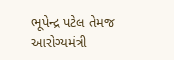ભૂપેન્દ્ર પટેલ તેમજ આરોગ્યમંત્રી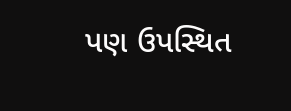પણ ઉપસ્થિત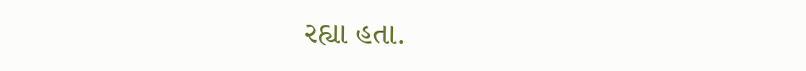રહ્યા હતા.